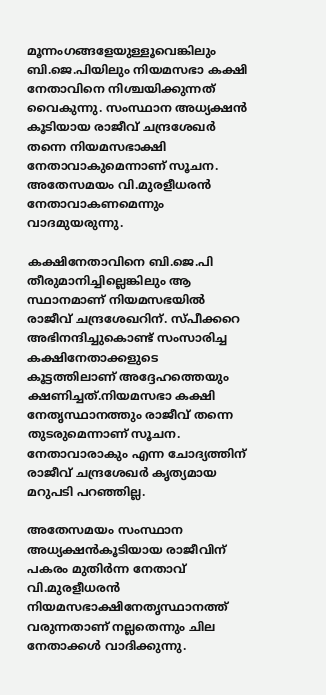മൂന്നംഗങ്ങളേയുള്ളൂവെങ്കിലും ബി.ജെ.പിയിലും നിയമസഭാ കക്ഷി നേതാവിനെ നിശ്ചയിക്കുന്നത് വൈകുന്നു. സംസ്ഥാന അധ്യക്ഷന്‍ കൂടിയായ രാജീവ് ചന്ദ്രശേഖര്‍ തന്നെ നിയമസഭാക്ഷി നേതാവാകുമെന്നാണ് സൂചന. അതേസമയം വി.മുരളീധരന്‍ നേതാവാകണമെന്നും വാദമുയരുന്നു.

കക്ഷിനേതാവിനെ ബി.ജെ.പി തീരുമാനിച്ചില്ലെങ്കിലും ആ സ്ഥാനമാണ് നിയമസഭയില്‍ രാജീവ് ചന്ദ്രശേഖറിന്. സ്പീക്കറെ അഭിനന്ദിച്ചുകൊണ്ട് സംസാരിച്ച കക്ഷിനേതാക്കളുടെ കൂട്ടത്തിലാണ് അദ്ദേഹത്തെയും ക്ഷണിച്ചത്.നിയമസഭാ കക്ഷി നേതൃസ്ഥാനത്തും രാജീവ് തന്നെ തുടരുമെന്നാണ് സൂചന.  നേതാവാരാകും എന്ന ചോദ്യത്തിന് രാജീവ് ചന്ദ്രശേഖര്‍ കൃത്യമായ മറുപടി പറഞ്ഞില്ല.

അതേസമയം സംസ്ഥാന അധ്യക്ഷന്‍കൂടിയായ രാജീവിന് പകരം മുതിര്‍ന്ന നേതാവ് വി.മുരളീധരന്‍ നിയമസഭാക്ഷിനേതൃസ്ഥാനത്ത് വരുന്നതാണ് നല്ലതെന്നും ചില നേതാക്കള്‍ വാദിക്കുന്നു.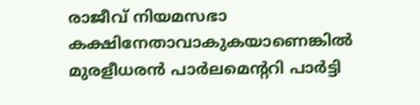രാജീവ് നിയമസഭാ കക്ഷിനേതാവാകുകയാണെങ്കില്‍ മുരളീധരന്‍ പാര്‍ലമെന്‍ററി പാര്‍ട്ടി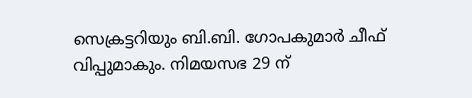സെക്രട്ടറിയും ബി.ബി. ഗോപകുമാര്‍ ചീഫ് വിപ്പുമാകും. നിമയസഭ 29 ന്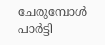ചേരുമ്പോള്‍ പാര്‍ട്ടി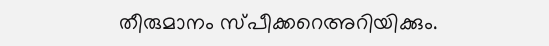തീരുമാനം സ്പീക്കറെഅറിയിക്കും.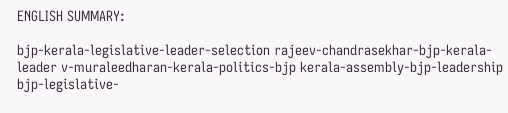ENGLISH SUMMARY:

bjp-kerala-legislative-leader-selection rajeev-chandrasekhar-bjp-kerala-leader v-muraleedharan-kerala-politics-bjp kerala-assembly-bjp-leadership bjp-legislative-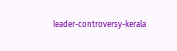leader-controversy-kerala